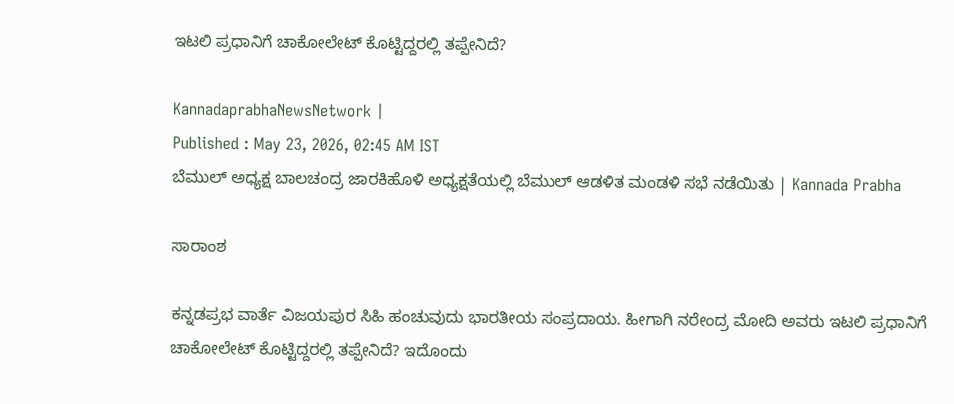ಇಟಲಿ ಪ್ರಧಾನಿಗೆ ಚಾಕೋಲೇಟ್ ಕೊಟ್ಟಿದ್ದರಲ್ಲಿ ತಪ್ಪೇನಿದೆ?

KannadaprabhaNewsNetwork |
Published : May 23, 2026, 02:45 AM IST
ಬೆಮುಲ್‌ ಅಧ್ಯಕ್ಷ ಬಾಲಚಂದ್ರ ಜಾರಕಿಹೊಳಿ ಅಧ್ಯಕ್ಷತೆಯಲ್ಲಿ ಬೆಮುಲ್ ಆಡಳಿತ ಮಂಡಳಿ ಸಭೆ ನಡೆಯಿತು | Kannada Prabha

ಸಾರಾಂಶ

ಕನ್ನಡಪ್ರಭ ವಾರ್ತೆ ವಿಜಯಪುರ ಸಿಹಿ ಹಂಚುವುದು ಭಾರತೀಯ ಸಂಪ್ರದಾಯ. ಹೀಗಾಗಿ ನರೇಂದ್ರ ಮೋದಿ ಅವರು ಇಟಲಿ ಪ್ರಧಾನಿಗೆ ಚಾಕೋಲೇಟ್ ಕೊಟ್ಟಿದ್ದರಲ್ಲಿ ತಪ್ಪೇನಿದೆ? ಇದೊಂದು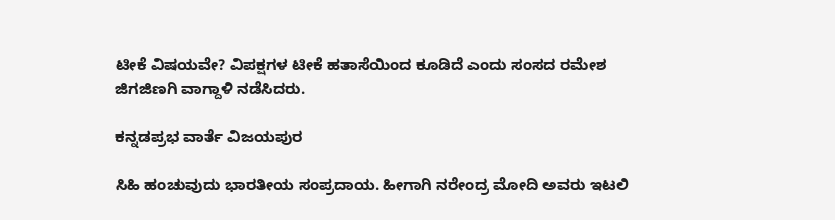ಟೀಕೆ ವಿಷಯವೇ? ವಿಪಕ್ಷಗಳ ಟೀಕೆ ಹತಾಸೆಯಿಂದ ಕೂಡಿದೆ ಎಂದು ಸಂಸದ ರಮೇಶ ಜಿಗಜಿಣಗಿ ವಾಗ್ದಾಳಿ ನಡೆಸಿದರು.

ಕನ್ನಡಪ್ರಭ ವಾರ್ತೆ ವಿಜಯಪುರ

ಸಿಹಿ ಹಂಚುವುದು ಭಾರತೀಯ ಸಂಪ್ರದಾಯ. ಹೀಗಾಗಿ ನರೇಂದ್ರ ಮೋದಿ ಅವರು ಇಟಲಿ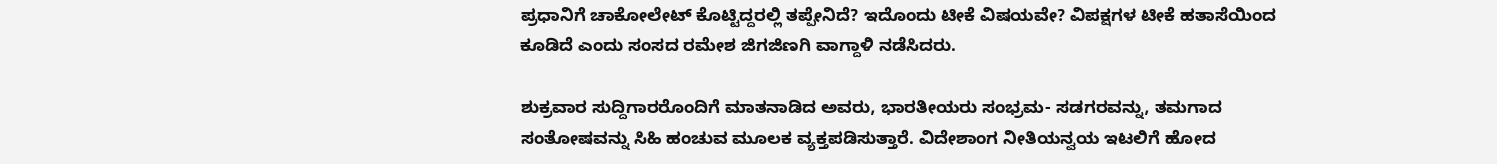ಪ್ರಧಾನಿಗೆ ಚಾಕೋಲೇಟ್ ಕೊಟ್ಟಿದ್ದರಲ್ಲಿ ತಪ್ಪೇನಿದೆ? ಇದೊಂದು ಟೀಕೆ ವಿಷಯವೇ? ವಿಪಕ್ಷಗಳ ಟೀಕೆ ಹತಾಸೆಯಿಂದ ಕೂಡಿದೆ ಎಂದು ಸಂಸದ ರಮೇಶ ಜಿಗಜಿಣಗಿ ವಾಗ್ದಾಳಿ ನಡೆಸಿದರು.

ಶುಕ್ರವಾರ ಸುದ್ದಿಗಾರರೊಂದಿಗೆ ಮಾತನಾಡಿದ ಅವರು, ಭಾರತೀಯರು ಸಂಭ್ರಮ- ಸಡಗರವನ್ನು, ತಮಗಾದ ಸಂತೋಷವನ್ನು ಸಿಹಿ ಹಂಚುವ ಮೂಲಕ ವ್ಯಕ್ತಪಡಿಸುತ್ತಾರೆ. ವಿದೇಶಾಂಗ ನೀತಿಯನ್ವಯ ಇಟಲಿಗೆ ಹೋದ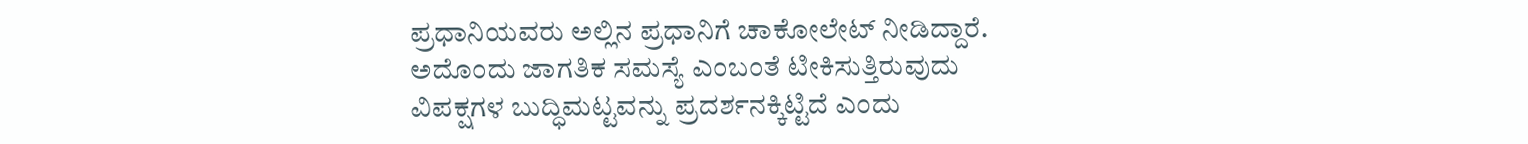ಪ್ರಧಾನಿಯವರು ಅಲ್ಲಿನ ಪ್ರಧಾನಿಗೆ ಚಾಕೋಲೇಟ್ ನೀಡಿದ್ದಾರೆ. ಅದೊಂದು ಜಾಗತಿಕ ಸಮಸ್ಯೆ ಎಂಬಂತೆ ಟೀಕಿಸುತ್ತಿರುವುದು ವಿಪಕ್ಷಗಳ ಬುದ್ಧಿಮಟ್ಟವನ್ನು ಪ್ರದರ್ಶನಕ್ಕಿಟ್ಟಿದೆ ಎಂದು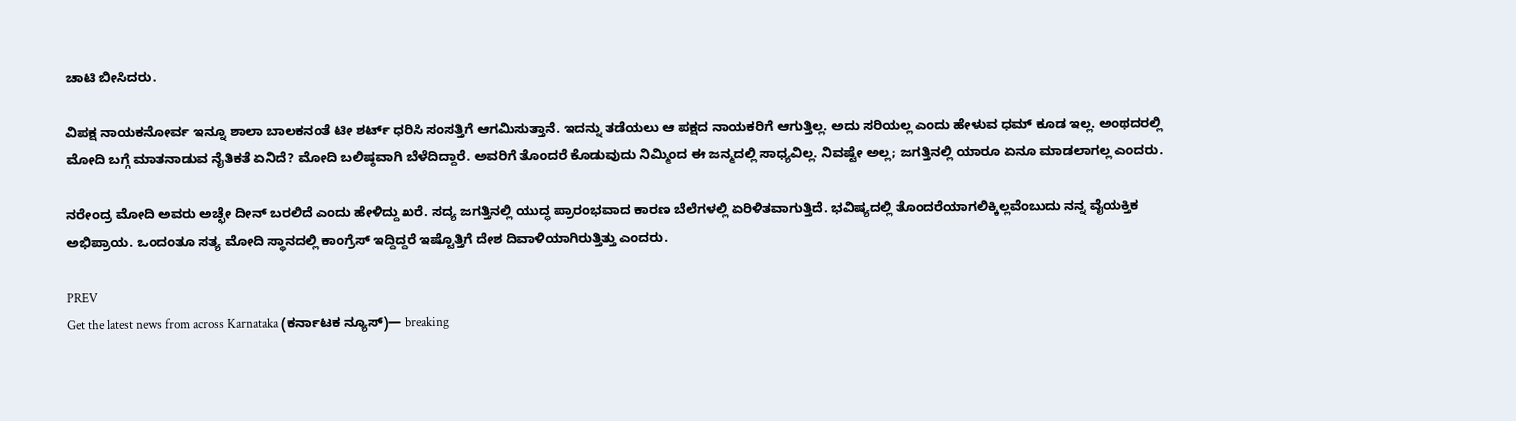ಚಾಟಿ ಬೀಸಿದರು.

ವಿಪಕ್ಷ ನಾಯಕನೋರ್ವ ಇನ್ನೂ ಶಾಲಾ ಬಾಲಕನಂತೆ ಟೀ ಶರ್ಟ್ ಧರಿಸಿ ಸಂಸತ್ತಿಗೆ ಆಗಮಿಸುತ್ತಾನೆ. ಇದನ್ನು ತಡೆಯಲು ಆ ಪಕ್ಷದ ನಾಯಕರಿಗೆ ಆಗುತ್ತಿಲ್ಲ. ಅದು ಸರಿಯಲ್ಲ ಎಂದು ಹೇಳುವ ಧಮ್ ಕೂಡ ಇಲ್ಲ. ಅಂಥದರಲ್ಲಿ ಮೋದಿ ಬಗ್ಗೆ ಮಾತನಾಡುವ ನೈತಿಕತೆ ಏನಿದೆ? ಮೋದಿ ಬಲಿಷ್ಠವಾಗಿ ಬೆಳೆದಿದ್ದಾರೆ. ಅವರಿಗೆ ತೊಂದರೆ ಕೊಡುವುದು ನಿಮ್ಮಿಂದ ಈ ಜನ್ಮದಲ್ಲಿ ಸಾಧ್ಯವಿಲ್ಲ. ನಿವಷ್ಟೇ ಅಲ್ಲ; ಜಗತ್ತಿನಲ್ಲಿ ಯಾರೂ ಏನೂ ಮಾಡಲಾಗಲ್ಲ ಎಂದರು.

ನರೇಂದ್ರ ಮೋದಿ ಅವರು ಅಚ್ಛೇ ದೀನ್ ಬರಲಿದೆ ಎಂದು ಹೇಳಿದ್ದು ಖರೆ. ಸದ್ಯ ಜಗತ್ತಿನಲ್ಲಿ ಯುದ್ಧ ಪ್ರಾರಂಭವಾದ ಕಾರಣ ಬೆಲೆಗಳಲ್ಲಿ ಏರಿಳಿತವಾಗುತ್ತಿದೆ. ಭವಿಷ್ಯದಲ್ಲಿ ತೊಂದರೆಯಾಗಲಿಕ್ಕಿಲ್ಲವೆಂಬುದು ನನ್ನ ವೈಯಕ್ತಿಕ ಅಭಿಪ್ರಾಯ. ಒಂದಂತೂ ಸತ್ಯ ಮೋದಿ ಸ್ಥಾನದಲ್ಲಿ ಕಾಂಗ್ರೆಸ್ ಇದ್ದಿದ್ದರೆ ಇಷ್ಟೊತ್ತಿಗೆ ದೇಶ ದಿವಾಳಿಯಾಗಿರುತ್ತಿತ್ತು ಎಂದರು.

PREV
Get the latest news from across Karnataka (ಕರ್ನಾಟಕ ನ್ಯೂಸ್)— breaking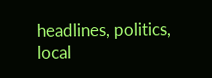headlines, politics, local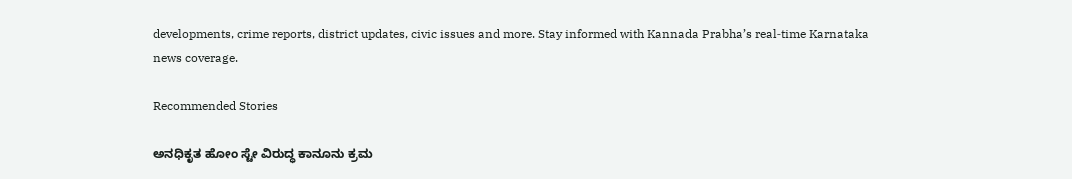developments, crime reports, district updates, civic issues and more. Stay informed with Kannada Prabha’s real‑time Karnataka news coverage.

Recommended Stories

ಅನಧಿಕೃತ ಹೋಂ ಸ್ಟೇ ವಿರುದ್ಧ ಕಾನೂನು ಕ್ರಮ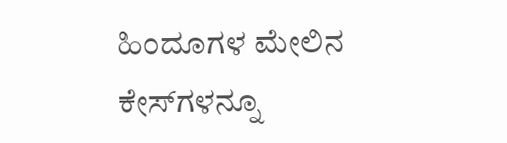ಹಿಂದೂಗಳ ಮೇಲಿನ ಕೇಸ್‌ಗಳನ್ನೂ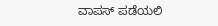ವಾಪಸ್‌ ಪಡೆಯಲಿ